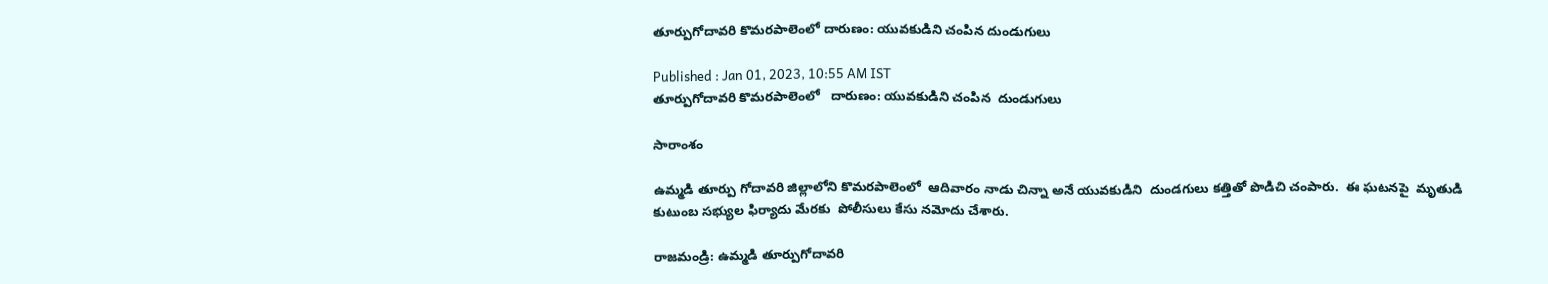తూర్పుగోదావరి కొమరపాలెంలో దారుణం: యువకుడిని చంపిన దుండుగులు

Published : Jan 01, 2023, 10:55 AM IST
తూర్పుగోదావరి కొమరపాలెంలో   దారుణం: యువకుడిని చంపిన  దుండుగులు

సారాంశం

ఉమ్మడి తూర్పు గోదావరి జిల్లాలోని కొమరపాలెంలో  ఆదివారం నాడు చిన్నా అనే యువకుడిని  దుండగులు కత్తితో పొడిచి చంపారు.  ఈ ఘటనపై  మృతుడి కుటుంబ సభ్యుల ఫిర్యాదు మేరకు  పోలీసులు కేసు నమోదు చేశారు.

రాజమండ్రి: ఉమ్మడి తూర్పుగోదావరి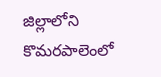జిల్లాలోని  కొమరపాలెంలో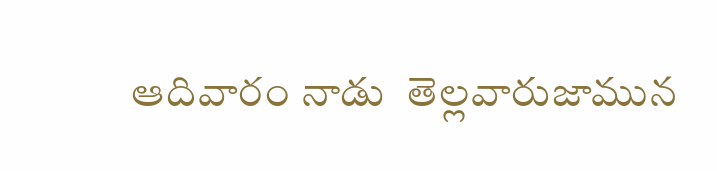ఆదివారం నాడు  తెల్లవారుజామున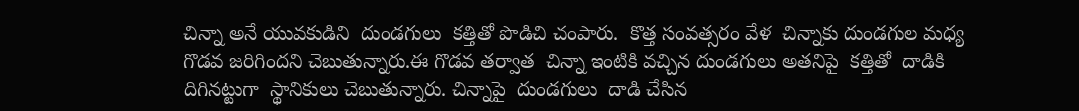చిన్నా అనే యువకుడిని  దుండగులు  కత్తితో పొడిచి చంపారు.  కొత్త సంవత్సరం వేళ  చిన్నాకు దుండగుల మధ్య  గొడవ జరిగిందని చెబుతున్నారు.ఈ గొడవ తర్వాత  చిన్నా ఇంటికి వచ్చిన దుండగులు అతనిపై  కత్తితో  దాడికి దిగినట్టుగా  స్థానికులు చెబుతున్నారు. చిన్నాపై  దుండగులు  దాడి చేసిన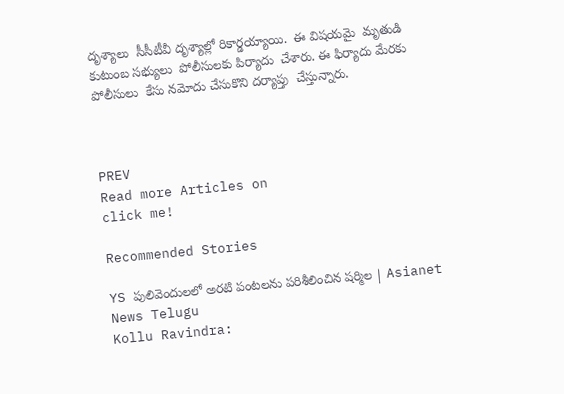దృశ్యాలు  సీసీటీవీ దృశ్యాల్లో రికార్డయ్యాయి.  ఈ విషయమై  మృతుడి కుటుంబ సభ్యులు  పోలీసులకు పిర్యాదు  చేశారు. ఈ ఫిర్యాదు మేరకు  పోలీసులు  కేసు నమోదు చేసుకొని దర్యాప్తు  చేస్తున్నారు.



PREV
Read more Articles on
click me!

Recommended Stories

YS పులివెందులలో అరటి పంటలను పరిశీలించిన షర్మిల | Asianet News Telugu
Kollu Ravindra: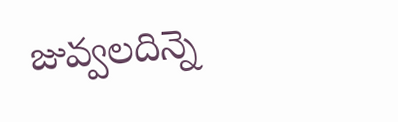జువ్వలదిన్నె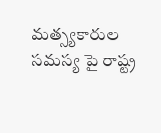మత్స్యకారుల సమస్య పై రాష్ట్ర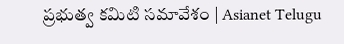ప్రభుత్వ కమిటి సమావేశం | Asianet Telugu